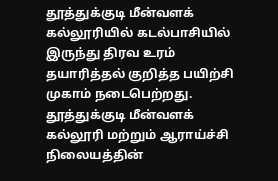தூத்துக்குடி மீன்வளக் கல்லூரியில் கடல்பாசியில் இருந்து திரவ உரம் தயாரித்தல் குறித்த பயிற்சி முகாம் நடைபெற்றது.
தூத்துக்குடி மீன்வளக் கல்லூரி மற்றும் ஆராய்ச்சி நிலையத்தின்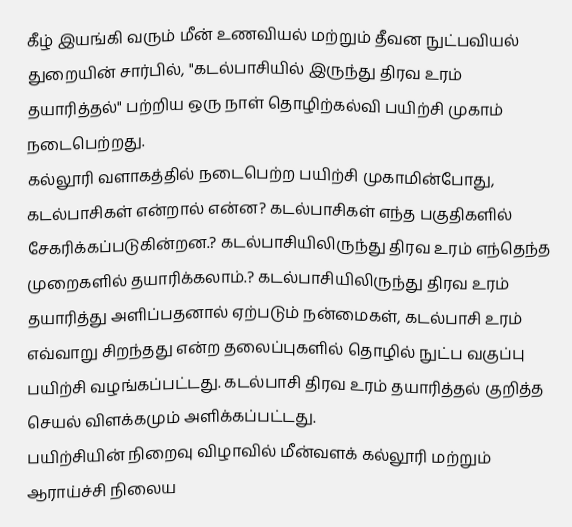கீழ் இயங்கி வரும் மீன் உணவியல் மற்றும் தீவன நுட்பவியல் துறையின் சார்பில், "கடல்பாசியில் இருந்து திரவ உரம் தயாரித்தல்" பற்றிய ஒரு நாள் தொழிற்கல்வி பயிற்சி முகாம் நடைபெற்றது.
கல்லூரி வளாகத்தில் நடைபெற்ற பயிற்சி முகாமின்போது, கடல்பாசிகள் என்றால் என்ன? கடல்பாசிகள் எந்த பகுதிகளில் சேகரிக்கப்படுகின்றன.? கடல்பாசியிலிருந்து திரவ உரம் எந்தெந்த முறைகளில் தயாரிக்கலாம்.? கடல்பாசியிலிருந்து திரவ உரம் தயாரித்து அளிப்பதனால் ஏற்படும் நன்மைகள், கடல்பாசி உரம் எவ்வாறு சிறந்தது என்ற தலைப்புகளில் தொழில் நுட்ப வகுப்பு பயிற்சி வழங்கப்பட்டது. கடல்பாசி திரவ உரம் தயாரித்தல் குறித்த செயல் விளக்கமும் அளிக்கப்பட்டது.
பயிற்சியின் நிறைவு விழாவில் மீன்வளக் கல்லூரி மற்றும் ஆராய்ச்சி நிலைய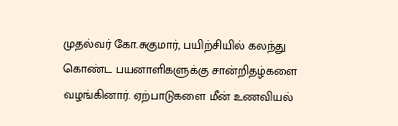முதல்வர் கோ.சுகுமார், பயிற்சியில் கலந்து கொண்ட பயனாளிகளுக்கு சான்றிதழ்களை வழங்கினார். ஏற்பாடுகளை மீன் உணவியல்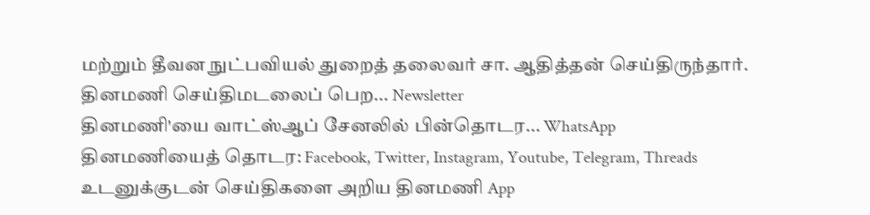மற்றும் தீவன நுட்பவியல் துறைத் தலைவர் சா. ஆதித்தன் செய்திருந்தார்.
தினமணி செய்திமடலைப் பெற... Newsletter
தினமணி'யை வாட்ஸ்ஆப் சேனலில் பின்தொடர... WhatsApp
தினமணியைத் தொடர: Facebook, Twitter, Instagram, Youtube, Telegram, Threads
உடனுக்குடன் செய்திகளை அறிய தினமணி App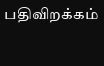பதிவிறக்கம்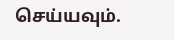செய்யவும்.